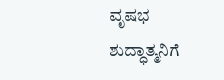ವೃಷಭ
ಶುದ್ಧಾತ್ಮನಿಗೆ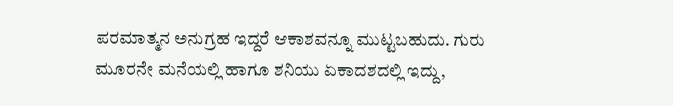ಪರಮಾತ್ಮನ ಅನುಗ್ರಹ ಇದ್ದರೆ ಆಕಾಶವನ್ನೂ ಮುಟ್ಟಬಹುದು. ಗುರು ಮೂರನೇ ಮನೆಯಲ್ಲಿ ಹಾಗೂ ಶನಿಯು ಏಕಾದಶದಲ್ಲಿ ಇದ್ದು,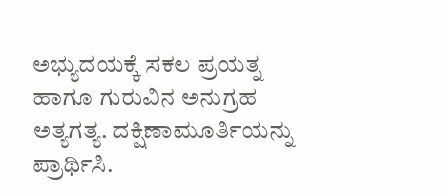ಅಭ್ಯುದಯಕ್ಕೆ ಸಕಲ ಪ್ರಯತ್ನ ಹಾಗೂ ಗುರುವಿನ ಅನುಗ್ರಹ ಅತ್ಯಗತ್ಯ. ದಕ್ಷಿಣಾಮೂರ್ತಿಯನ್ನು ಪ್ರಾರ್ಥಿಸಿ.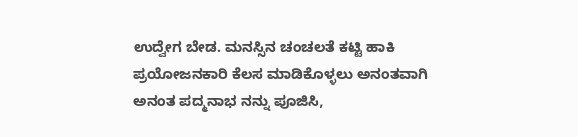ಉದ್ವೇಗ ಬೇಡ. ಮನಸ್ಸಿನ ಚಂಚಲತೆ ಕಟ್ಟಿ ಹಾಕಿ ಪ್ರಯೋಜನಕಾರಿ ಕೆಲಸ ಮಾಡಿಕೊಳ್ಳಲು ಅನಂತವಾಗಿ ಅನಂತ ಪದ್ಮನಾಭ ನನ್ನು ಪೂಜಿಸಿ,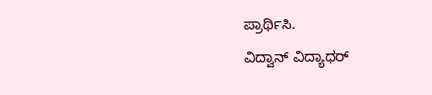ಪ್ರಾರ್ಥಿಸಿ.
ವಿದ್ವಾನ್ ವಿದ್ಯಾಧರ್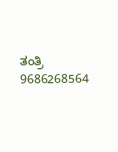ತಂತ್ರಿ
9686268564